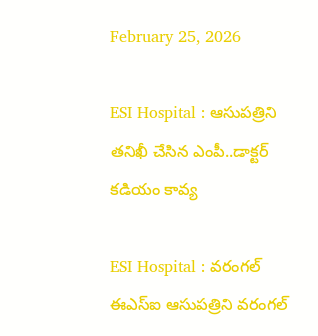February 25, 2026

ESI Hospital : ఆసుపత్రిని తనిఖీ చేసిన ఎంపీ..డాక్టర్ కడియం కావ్య

ESI Hospital : వరంగల్ ఈఎస్ఐ ఆసుపత్రిని వరంగల్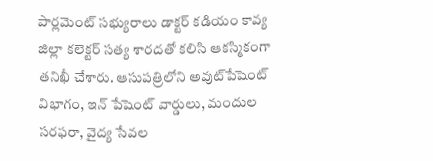పార్లమెంట్ సభ్యురాలు డాక్టర్ కడియం కావ్య జిల్లా కలెక్టర్ సత్య శారదతో కలిసి ఆకస్మికంగా తనిఖీ చేశారు. ఆసుపత్రిలోని అవుట్‌పేషెంట్ విభాగం, ఇన్‌ పేషెంట్ వార్డులు, మందుల సరఫరా, వైద్య సేవల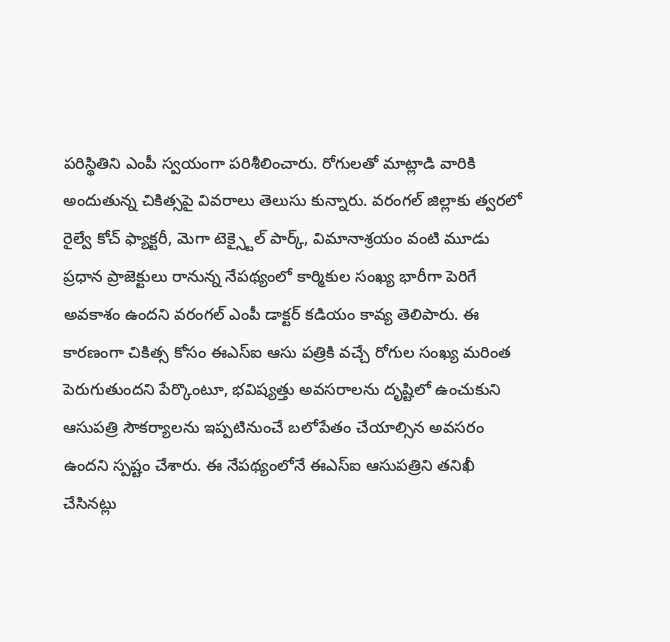పరిస్థితిని ఎంపీ స్వయంగా పరిశీలించారు. రోగులతో మాట్లాడి వారికి అందుతున్న చికిత్సపై వివరాలు తెలుసు కున్నారు. వరంగల్ జిల్లాకు త్వరలో రైల్వే కోచ్ ఫ్యాక్టరీ, మెగా టెక్స్టైల్ పార్క్, విమానాశ్రయం వంటి మూడు ప్రధాన ప్రాజెక్టులు రానున్న నేపథ్యంలో కార్మికుల సంఖ్య భారీగా పెరిగే అవకాశం ఉందని వరంగల్ ఎంపీ డాక్టర్ కడియం కావ్య తెలిపారు. ఈ కారణంగా చికిత్స కోసం ఈఎస్ఐ ఆసు పత్రికి వచ్చే రోగుల సంఖ్య మరింత పెరుగుతుందని పేర్కొంటూ, భవిష్యత్తు అవసరాలను దృష్టిలో ఉంచుకుని ఆసుపత్రి సౌకర్యాలను ఇప్పటినుంచే బలోపేతం చేయాల్సిన అవసరం ఉందని స్పష్టం చేశారు. ఈ నేపథ్యంలోనే ఈఎస్ఐ ఆసుపత్రిని తనిఖీ చేసినట్లు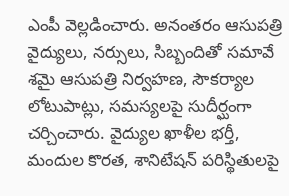ఎంపీ వెల్లడించారు. అనంతరం ఆసుపత్రి వైద్యులు, నర్సులు, సిబ్బందితో సమావే శమై ఆసుపత్రి నిర్వహణ, సౌకర్యాల లోటుపాట్లు, సమస్యలపై సుదీర్ఘంగా చర్చించారు. వైద్యుల ఖాళీల భర్తీ, మందుల కొరత, శానిటేషన్ పరిస్థితులపై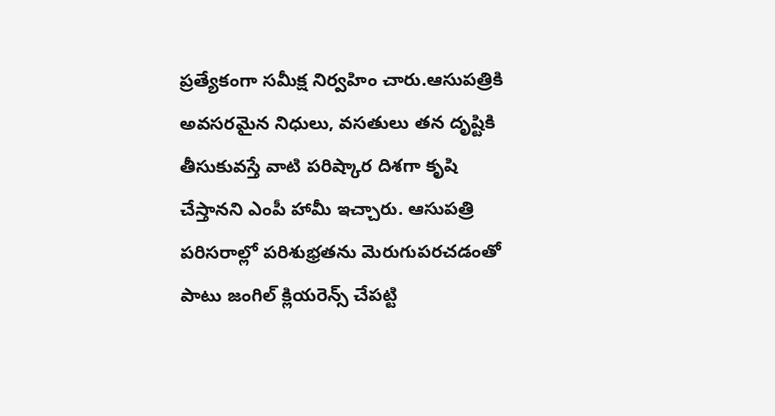ప్రత్యేకంగా సమీక్ష నిర్వహిం చారు.ఆసుపత్రికి అవసరమైన నిధులు, వసతులు తన దృష్టికి తీసుకువస్తే వాటి పరిష్కార దిశగా కృషి చేస్తానని ఎంపీ హామీ ఇచ్చారు. ఆసుపత్రి పరిసరాల్లో పరిశుభ్రతను మెరుగుపరచడంతో పాటు జంగిల్ క్లియరెన్స్ చేపట్టి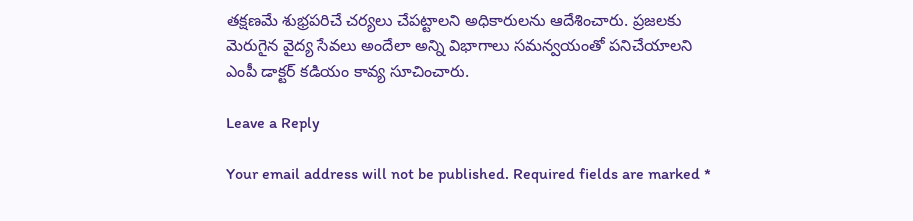తక్షణమే శుభ్రపరిచే చర్యలు చేపట్టాలని అధికారులను ఆదేశించారు. ప్రజలకు మెరుగైన వైద్య సేవలు అందేలా అన్ని విభాగాలు సమన్వయంతో పనిచేయాలని ఎంపీ డాక్టర్ కడియం కావ్య సూచించారు.

Leave a Reply

Your email address will not be published. Required fields are marked *